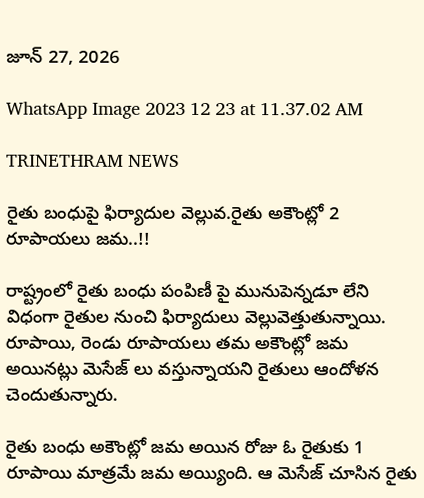జూన్ 27, 2026

WhatsApp Image 2023 12 23 at 11.37.02 AM

TRINETHRAM NEWS

రైతు బంధుపై ఫిర్యాదుల వెల్లువ.రైతు అకౌంట్లో 2 రూపాయలు జమ..!!

రాష్ట్రంలో రైతు బంధు పంపిణీ పై మునుపెన్నడూ లేని విధంగా రైతుల నుంచి ఫిర్యాదులు వెల్లువెత్తుతున్నాయి. రూపాయి, రెండు రూపాయలు తమ అకౌంట్లో జమ అయినట్లు మెసేజ్ లు వస్తున్నాయని రైతులు ఆందోళన చెందుతున్నారు.

రైతు బంధు అకౌంట్లో జమ అయిన రోజు ఓ రైతుకు 1 రూపాయి మాత్రమే జమ అయ్యింది. ఆ మెసేజ్ చూసిన రైతు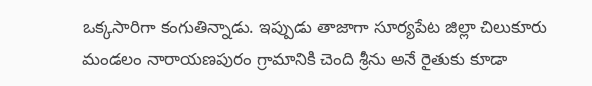ఒక్కసారిగా కంగుతిన్నాడు. ఇప్పుడు తాజాగా సూర్యపేట జిల్లా చిలుకూరు మండలం నారాయణపురం గ్రామానికి చెంది శ్రీను అనే రైతుకు కూడా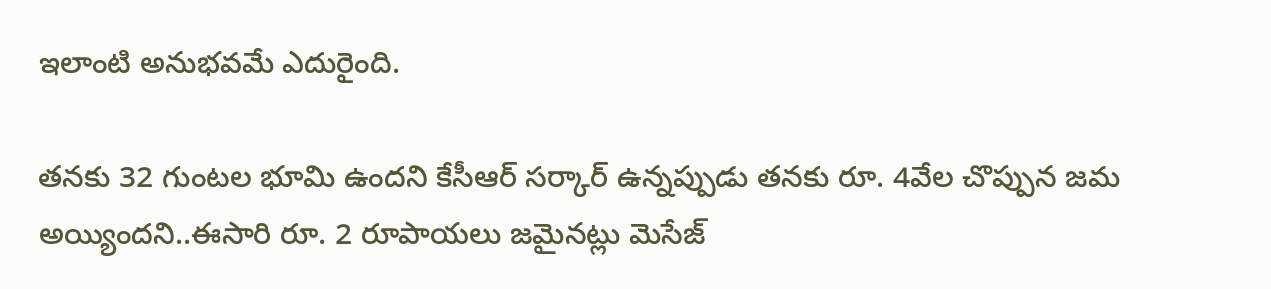ఇలాంటి అనుభవమే ఎదురైంది.

తనకు 32 గుంటల భూమి ఉందని కేసీఆర్ సర్కార్ ఉన్నప్పుడు తనకు రూ. 4వేల చొప్పున జమ అయ్యిందని..ఈసారి రూ. 2 రూపాయలు జమైనట్లు మెసేజ్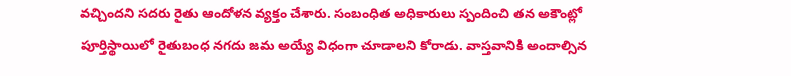వచ్చిందని సదరు రైతు ఆందోళన వ్యక్తం చేశారు. సంబంధిత అధికారులు స్పందించి తన అకౌంట్లో పూర్తిస్థాయిలో రైతుబంధ నగదు జమ అయ్యే విధంగా చూడాలని కోరాడు. వాస్తవానికి అందాల్సిన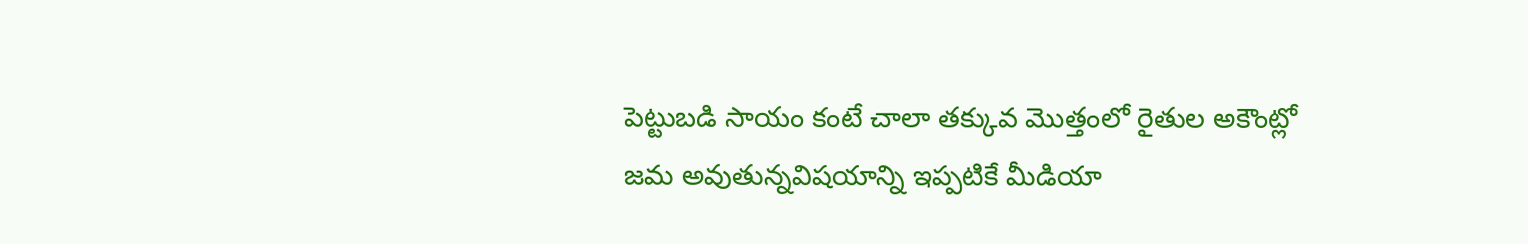పెట్టుబడి సాయం కంటే చాలా తక్కువ మొత్తంలో రైతుల అకౌంట్లో జమ అవుతున్నవిషయాన్ని ఇప్పటికే మీడియా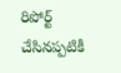రిపోర్ట్ చేసినప్పటికీ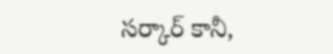సర్కార్ కానీ,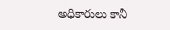అధికారులు కానీ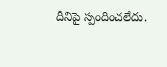దీనిపై స్పందించలేదు.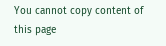You cannot copy content of this page